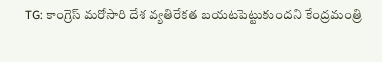TG: కాంగ్రెస్ మరోసారి దేశ వ్యతిరేకత బయటపెట్టుకుందని కేంద్రమంత్రి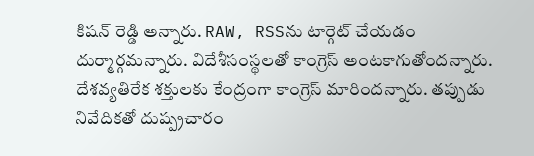కిషన్ రెడ్డి అన్నారు. RAW, RSSను టార్గెట్ చేయడం దుర్మార్గమన్నారు. విదేశీసంస్థలతో కాంగ్రెస్ అంటకాగుతోందన్నారు. దేశవ్యతిరేక శక్తులకు కేంద్రంగా కాంగ్రెస్ మారిందన్నారు. తప్పుడు నివేదికతో దుష్ప్రచారం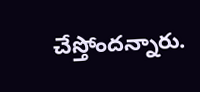చేస్తోందన్నారు.